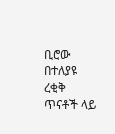ቢሮው በተለያዩ ረቂቅ ጥናቶች ላይ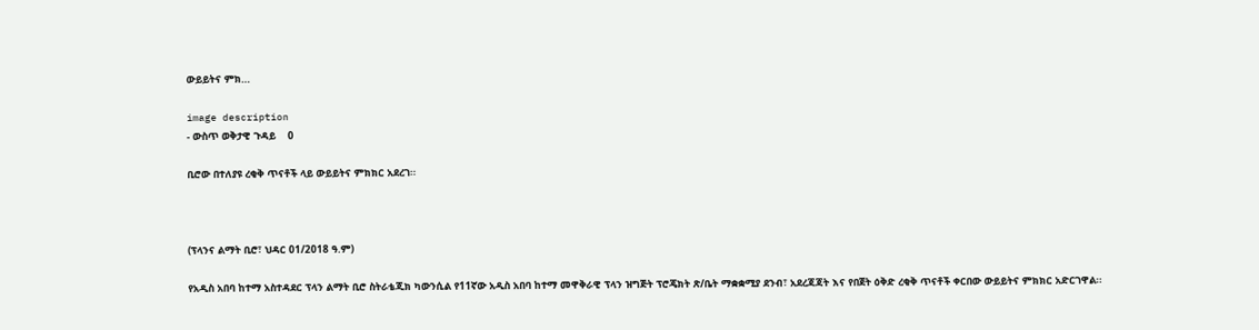ውይይትና ምክ...

image description
- ውስጥ ወቅታዊ ጉዳይ    0

ቢሮው በተለያዩ ረቂቅ ጥናቶች ላይ ውይይትና ምክክር አደረገ፡፡



(ፕላንና ልማት ቢሮ፣ ህዳር 01/2018 ዓ.ም)

የአዲስ አበባ ከተማ አስተዳደር ፕላን ልማት ቢሮ ስትራቴጂክ ካውንሲል የ11ኛው አዲስ አበባ ከተማ መዋቅራዊ ፕላን ዝግጅት ፕሮጄክት ጽ/ቤት ማቋቋሚያ ደንብ፣ አደረጃጃት እና የበጀት ዕቅድ ረቂቅ ጥናቶች ቀርበው ውይይትና ምክክር አድርገዋል፡፡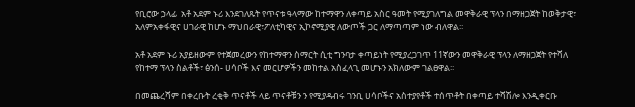የቢሮው ኃላፊ  አቶ አደም ኑሪ እንደገለጹት የጥናቱ ዓላማው ከተማዋን ለቀጣይ አስር ዓመት የሚያገለግል መዋቅራዊ ፕላን በማዘጋጀት ከወቅታዊ፣ አለምአቀፋዊና ሀገራዊ ከሆኑ ማህበራዊ፣ፖለቲካዊና ኢኮኖሚያዊ ለውጦች ጋር ለማጣጣም ነው ብለዋል፡፡

አቶ አደም ኑሪ አያይዘውም የተጀመረውን የከተማዋን ስማርት ሲቲ ግንባታ ቀጣይነት የሚያረጋገጥ 11ኛውን መዋቅራዊ ፕላን ለማዘጋጀት የተሻለ የከተማ ፕላን ስልቶች፣ ፅንሰ- ሀሳቦች እና መርሆዎችን መከተል አስፈላጊ መሆኑን አክለውም ገልፀዋል፡፡

በመጨረሻም በቀረቡት ረቂቅ ጥናቶች ላይ ጥናቶቹን ን የሚያዳብሩ ገንቢ ሀሳቦችና አስተያየቶች ተሰጥቶት በቀጣይ ተሻሽሎ እንዲቀርቡ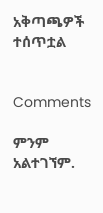አቅጣጫዎች ተሰጥቷል


Comments

ምንም አልተገኘም.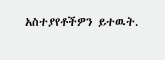አስተያየቶችዎን ይተዉት.